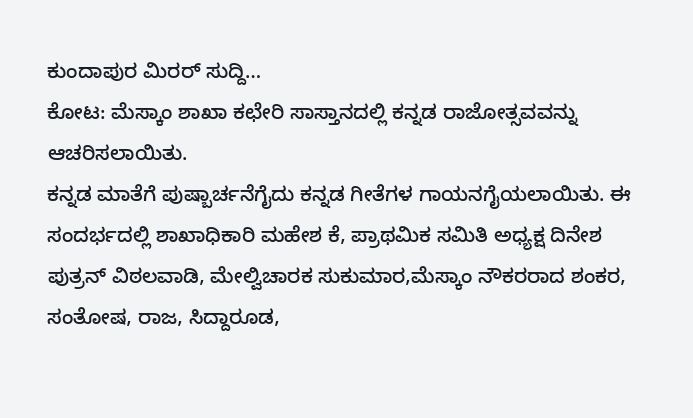ಕುಂದಾಪುರ ಮಿರರ್ ಸುದ್ದಿ…
ಕೋಟ: ಮೆಸ್ಕಾಂ ಶಾಖಾ ಕಛೇರಿ ಸಾಸ್ತಾನದಲ್ಲಿ ಕನ್ನಡ ರಾಜೋತ್ಸವವನ್ನು ಆಚರಿಸಲಾಯಿತು.
ಕನ್ನಡ ಮಾತೆಗೆ ಪುಷ್ಬಾರ್ಚನೆಗೈದು ಕನ್ನಡ ಗೀತೆಗಳ ಗಾಯನಗೈಯಲಾಯಿತು. ಈ ಸಂದರ್ಭದಲ್ಲಿ ಶಾಖಾಧಿಕಾರಿ ಮಹೇಶ ಕೆ, ಪ್ರಾಥಮಿಕ ಸಮಿತಿ ಅಧ್ಯಕ್ಷ ದಿನೇಶ ಪುತ್ರನ್ ವಿಠಲವಾಡಿ, ಮೇಲ್ವಿಚಾರಕ ಸುಕುಮಾರ,ಮೆಸ್ಕಾಂ ನೌಕರರಾದ ಶಂಕರ, ಸಂತೋಷ, ರಾಜ, ಸಿದ್ದಾರೂಡ,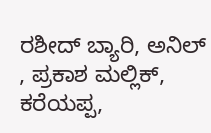ರಶೀದ್ ಬ್ಯಾರಿ, ಅನಿಲ್ , ಪ್ರಕಾಶ ಮಲ್ಲಿಕ್, ಕರೆಯಪ್ಪ,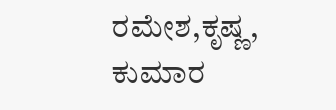ರಮೇಶ,ಕೃಷ್ಣ, ಕುಮಾರ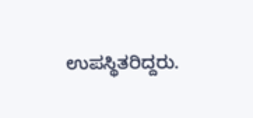ಉಪಸ್ಥಿತರಿದ್ದರು.